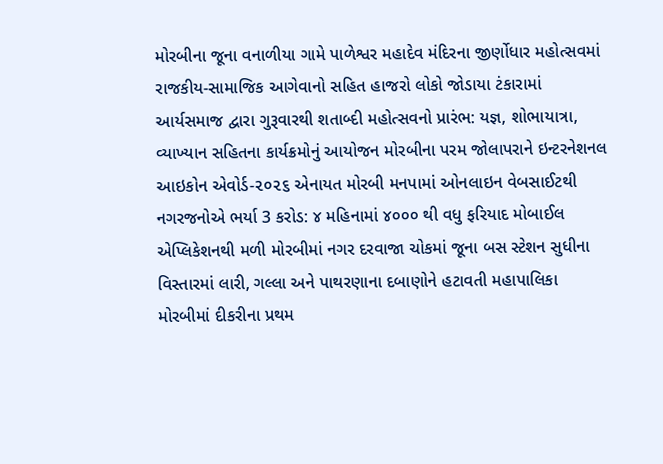મોરબીના જૂના વનાળીયા ગામે પાળેશ્વર મહાદેવ મંદિરના જીર્ણોધાર મહોત્સવમાં રાજકીય-સામાજિક આગેવાનો સહિત હાજરો લોકો જોડાયા ટંકારામાં આર્યસમાજ દ્વારા ગુરૂવારથી શતાબ્દી મહોત્સવનો પ્રારંભ: યજ્ઞ, શોભાયાત્રા, વ્યાખ્યાન સહિતના કાર્યક્રમોનું આયોજન મોરબીના પરમ જોલાપરાને ઇન્ટરનેશનલ આઇકોન એવોર્ડ-૨૦૨૬ એનાયત મોરબી મનપામાં ઓનલાઇન વેબસાઈટથી નગરજનોએ ભર્યા 3 કરોડ: ૪ મહિનામાં ૪૦૦૦ થી વધુ ફરિયાદ મોબાઈલ એપ્લિકેશનથી મળી મોરબીમાં નગર દરવાજા ચોકમાં જૂના બસ સ્ટેશન સુધીના વિસ્તારમાં લારી, ગલ્લા અને પાથરણાના દબાણોને હટાવતી મહાપાલિકા મોરબીમાં દીકરીના પ્રથમ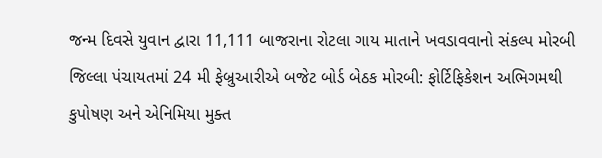જન્મ દિવસે યુવાન દ્વારા 11,111 બાજરાના રોટલા ગાય માતાને ખવડાવવાનો સંકલ્પ મોરબી જિલ્લા પંચાયતમાં 24 મી ફેબ્રુઆરીએ બજેટ બોર્ડ બેઠક મોરબી: ફોર્ટિફિકેશન અભિગમથી કુપોષણ અને એનિમિયા મુક્ત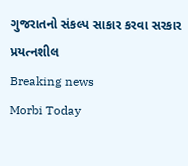ગુજરાતનો સંકલ્પ સાકાર કરવા સરકાર પ્રયત્નશીલ
Breaking news
Morbi Today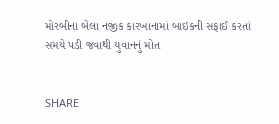મોરબીના બેલા નજીક કારખાનામાં બાઇકની સફાઈ કરતાં સમયે પડી જવાથી યુવાનનું મોત


SHARE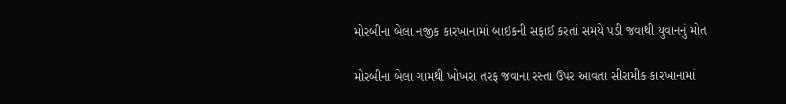મોરબીના બેલા નજીક કારખાનામાં બાઇકની સફાઈ કરતાં સમયે પડી જવાથી યુવાનનું મોત

મોરબીના બેલા ગામથી ખોખરા તરફ જવાના રસ્તા ઉપર આવતા સીરામીક કારખાનામાં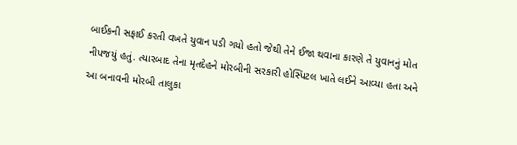બાઈકની સફાઈ કરતી વખતે યુવાન પડી ગયો હતો જેથી તેને ઈજા થવાના કારણે તે યુવાનનું મોત નીપજયું હતું. ત્યારબાદ તેના મૃતદેહને મોરબીની સરકારી હોસ્પિટલ ખાતે લઈને આવ્યા હતા અને આ બનાવની મોરબી તાલુકા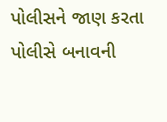પોલીસને જાણ કરતા પોલીસે બનાવની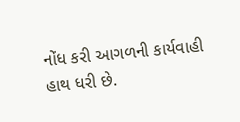નોંધ કરી આગળની કાર્યવાહી હાથ ધરી છે.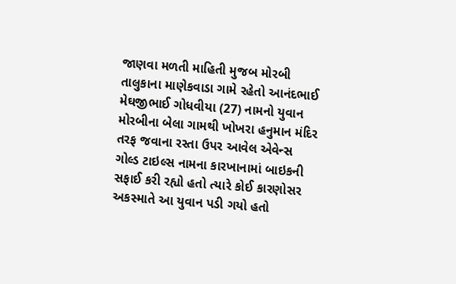જાણવા મળતી માહિતી મુજબ મોરબી તાલુકાના માણેકવાડા ગામે રહેતો આનંદભાઈ મેઘજીભાઈ ગોધવીયા (27) નામનો યુવાન મોરબીના બેલા ગામથી ખોખરા હનુમાન મંદિર તરફ જવાના રસ્તા ઉપર આવેલ એવેન્સ ગોલ્ડ ટાઇલ્સ નામના કારખાનામાં બાઇકની સફાઈ કરી રહ્યો હતો ત્યારે કોઈ કારણોસર અકસ્માતે આ યુવાન પડી ગયો હતો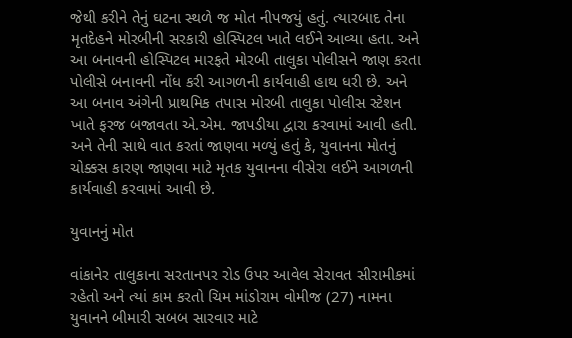જેથી કરીને તેનું ઘટના સ્થળે જ મોત નીપજયું હતું. ત્યારબાદ તેના મૃતદેહને મોરબીની સરકારી હોસ્પિટલ ખાતે લઈને આવ્યા હતા. અને આ બનાવની હોસ્પિટલ મારફતે મોરબી તાલુકા પોલીસને જાણ કરતા પોલીસે બનાવની નોંધ કરી આગળની કાર્યવાહી હાથ ધરી છે. અને આ બનાવ અંગેની પ્રાથમિક તપાસ મોરબી તાલુકા પોલીસ સ્ટેશન ખાતે ફરજ બજાવતા એ.એમ. જાપડીયા દ્વારા કરવામાં આવી હતી. અને તેની સાથે વાત કરતાં જાણવા મળ્યું હતું કે, યુવાનના મોતનું ચોક્કસ કારણ જાણવા માટે મૃતક યુવાનના વીસેરા લઈને આગળની કાર્યવાહી કરવામાં આવી છે.

યુવાનનું મોત

વાંકાનેર તાલુકાના સરતાનપર રોડ ઉપર આવેલ સેરાવત સીરામીકમાં રહેતો અને ત્યાં કામ કરતો ચિમ માંડોરામ વોમીજ (27) નામના યુવાનને બીમારી સબબ સારવાર માટે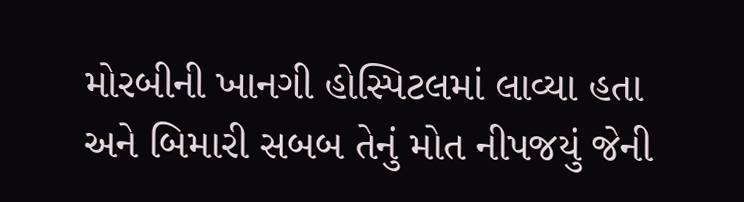મોરબીની ખાનગી હોસ્પિટલમાં લાવ્યા હતા અને બિમારી સબબ તેનું મોત નીપજયું જેની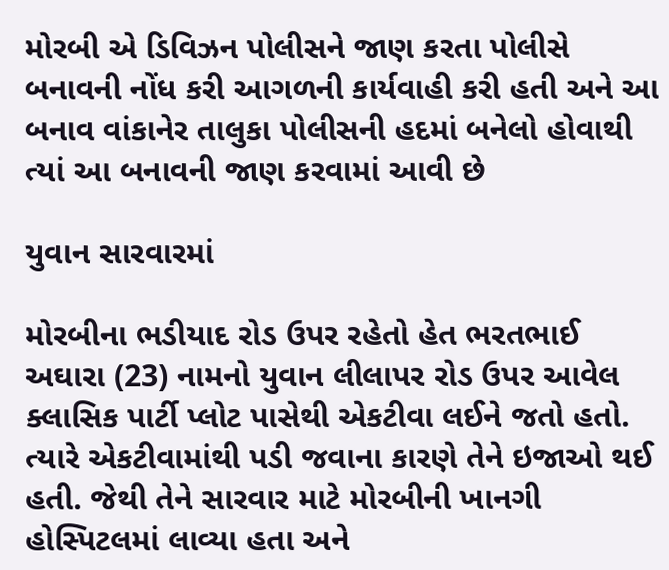મોરબી એ ડિવિઝન પોલીસને જાણ કરતા પોલીસે બનાવની નોંધ કરી આગળની કાર્યવાહી કરી હતી અને આ બનાવ વાંકાનેર તાલુકા પોલીસની હદમાં બનેલો હોવાથી ત્યાં આ બનાવની જાણ કરવામાં આવી છે

યુવાન સારવારમાં

મોરબીના ભડીયાદ રોડ ઉપર રહેતો હેત ભરતભાઈ અઘારા (23) નામનો યુવાન લીલાપર રોડ ઉપર આવેલ ક્લાસિક પાર્ટી પ્લોટ પાસેથી એકટીવા લઈને જતો હતો. ત્યારે એકટીવામાંથી પડી જવાના કારણે તેને ઇજાઓ થઈ હતી. જેથી તેને સારવાર માટે મોરબીની ખાનગી હોસ્પિટલમાં લાવ્યા હતા અને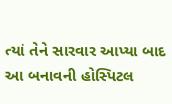ત્યાં તેને સારવાર આપ્યા બાદ આ બનાવની હોસ્પિટલ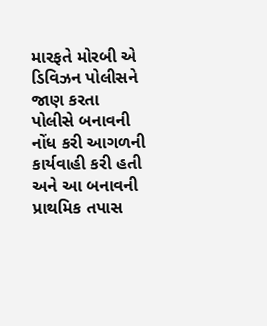મારફતે મોરબી એ ડિવિઝન પોલીસને જાણ કરતા પોલીસે બનાવની નોંધ કરી આગળની કાર્યવાહી કરી હતી અને આ બનાવની પ્રાથમિક તપાસ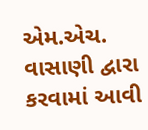એમ.એચ. વાસાણી દ્વારા કરવામાં આવી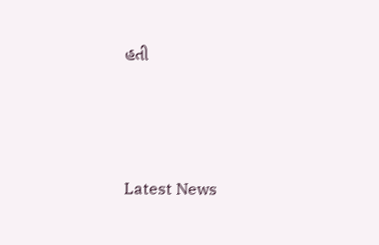હતી






Latest News